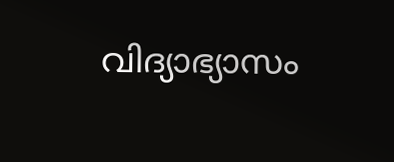വിദ്യാഭ്യാസം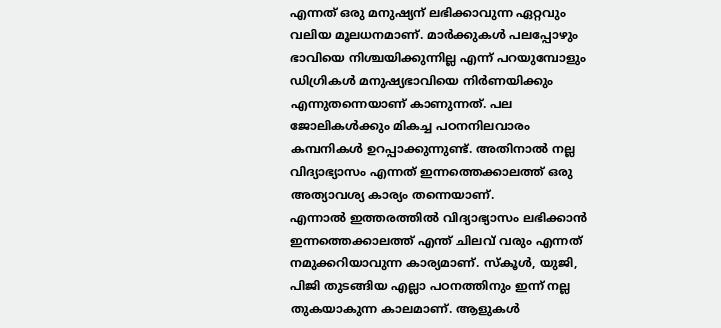എന്നത് ഒരു മനുഷ്യന് ലഭിക്കാവുന്ന ഏറ്റവും വലിയ മൂലധനമാണ്. മാർക്കുകൾ പലപ്പോഴും ഭാവിയെ നിശ്ചയിക്കുന്നില്ല എന്ന് പറയുമ്പോളും ഡിഗ്രികൾ മനുഷ്യഭാവിയെ നിർണയിക്കും എന്നുതന്നെയാണ് കാണുന്നത്. പല ജോലികൾക്കും മികച്ച പഠനനിലവാരം കമ്പനികൾ ഉറപ്പാക്കുന്നുണ്ട്. അതിനാൽ നല്ല വിദ്യാഭ്യാസം എന്നത് ഇന്നത്തെക്കാലത്ത് ഒരു അത്യാവശ്യ കാര്യം തന്നെയാണ്.
എന്നാൽ ഇത്തരത്തിൽ വിദ്യാഭ്യാസം ലഭിക്കാൻ ഇന്നത്തെക്കാലത്ത് എന്ത് ചിലവ് വരും എന്നത് നമുക്കറിയാവുന്ന കാര്യമാണ്. സ്കൂൾ, യുജി, പിജി തുടങ്ങിയ എല്ലാ പഠനത്തിനും ഇന്ന് നല്ല തുകയാകുന്ന കാലമാണ്. ആളുകൾ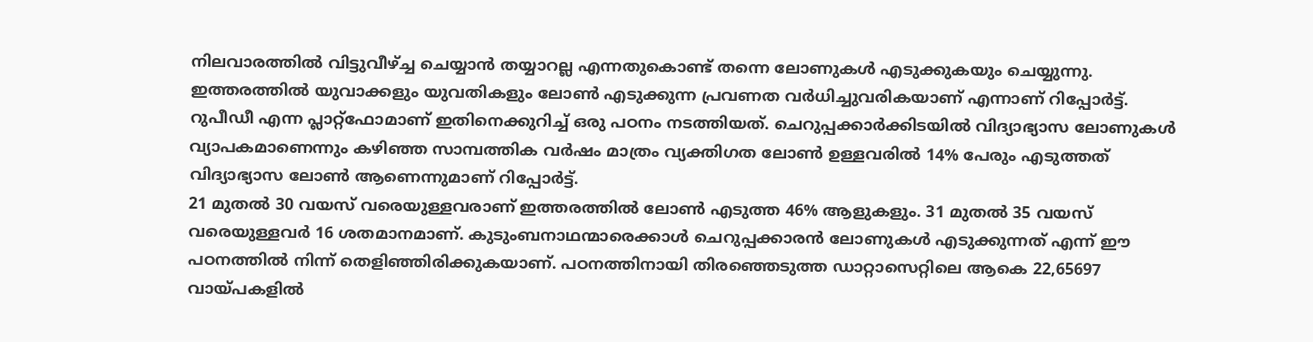നിലവാരത്തിൽ വിട്ടുവീഴ്ച്ച ചെയ്യാൻ തയ്യാറല്ല എന്നതുകൊണ്ട് തന്നെ ലോണുകൾ എടുക്കുകയും ചെയ്യുന്നു. ഇത്തരത്തിൽ യുവാക്കളും യുവതികളും ലോൺ എടുക്കുന്ന പ്രവണത വർധിച്ചുവരികയാണ് എന്നാണ് റിപ്പോർട്ട്.
റുപീഡീ എന്ന പ്ലാറ്റ്ഫോമാണ് ഇതിനെക്കുറിച്ച് ഒരു പഠനം നടത്തിയത്. ചെറുപ്പക്കാർക്കിടയിൽ വിദ്യാഭ്യാസ ലോണുകൾ വ്യാപകമാണെന്നും കഴിഞ്ഞ സാമ്പത്തിക വർഷം മാത്രം വ്യക്തിഗത ലോൺ ഉള്ളവരിൽ 14% പേരും എടുത്തത് വിദ്യാഭ്യാസ ലോൺ ആണെന്നുമാണ് റിപ്പോർട്ട്.
21 മുതൽ 30 വയസ് വരെയുള്ളവരാണ് ഇത്തരത്തിൽ ലോൺ എടുത്ത 46% ആളുകളും. 31 മുതൽ 35 വയസ് വരെയുള്ളവർ 16 ശതമാനമാണ്. കുടുംബനാഥന്മാരെക്കാൾ ചെറുപ്പക്കാരൻ ലോണുകൾ എടുക്കുന്നത് എന്ന് ഈ പഠനത്തിൽ നിന്ന് തെളിഞ്ഞിരിക്കുകയാണ്. പഠനത്തിനായി തിരഞ്ഞെടുത്ത ഡാറ്റാസെറ്റിലെ ആകെ 22,65697 വായ്പകളിൽ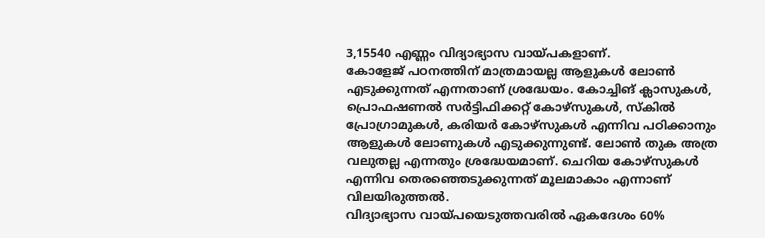3,15540 എണ്ണം വിദ്യാഭ്യാസ വായ്പകളാണ്.
കോളേജ് പഠനത്തിന് മാത്രമായല്ല ആളുകൾ ലോൺ എടുക്കുന്നത് എന്നതാണ് ശ്രദ്ധേയം. കോച്ചിങ് ക്ലാസുകൾ, പ്രൊഫഷണൽ സർട്ടിഫിക്കറ്റ് കോഴ്സുകൾ, സ്കിൽ പ്രോഗ്രാമുകൾ, കരിയർ കോഴ്സുകൾ എന്നിവ പഠിക്കാനും ആളുകൾ ലോണുകൾ എടുക്കുന്നുണ്ട്. ലോൺ തുക അത്ര വലുതല്ല എന്നതും ശ്രദ്ധേയമാണ്. ചെറിയ കോഴ്സുകൾ എന്നിവ തെരഞ്ഞെടുക്കുന്നത് മൂലമാകാം എന്നാണ് വിലയിരുത്തൽ.
വിദ്യാഭ്യാസ വായ്പയെടുത്തവരിൽ ഏകദേശം 60%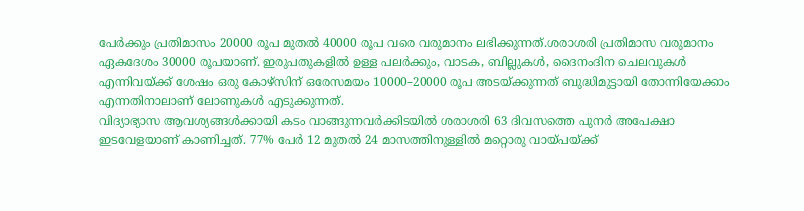പേർക്കും പ്രതിമാസം 20000 രൂപ മുതൽ 40000 രൂപ വരെ വരുമാനം ലഭിക്കുന്നത്.ശരാശരി പ്രതിമാസ വരുമാനം ഏകദേശം 30000 രൂപയാണ്. ഇരുപതുകളിൽ ഉള്ള പലർക്കും, വാടക, ബില്ലുകൾ, ദൈനംദിന ചെലവുകൾ എന്നിവയ്ക്ക് ശേഷം ഒരു കോഴ്സിന് ഒരേസമയം 10000–20000 രൂപ അടയ്ക്കുന്നത് ബുദ്ധിമുട്ടായി തോന്നിയേക്കാം എന്നതിനാലാണ് ലോണുകൾ എടുക്കുന്നത്.
വിദ്യാഭ്യാസ ആവശ്യങ്ങൾക്കായി കടം വാങ്ങുന്നവർക്കിടയിൽ ശരാശരി 63 ദിവസത്തെ പുനർ അപേക്ഷാ ഇടവേളയാണ് കാണിച്ചത്. 77% പേർ 12 മുതൽ 24 മാസത്തിനുള്ളിൽ മറ്റൊരു വായ്പയ്ക്ക്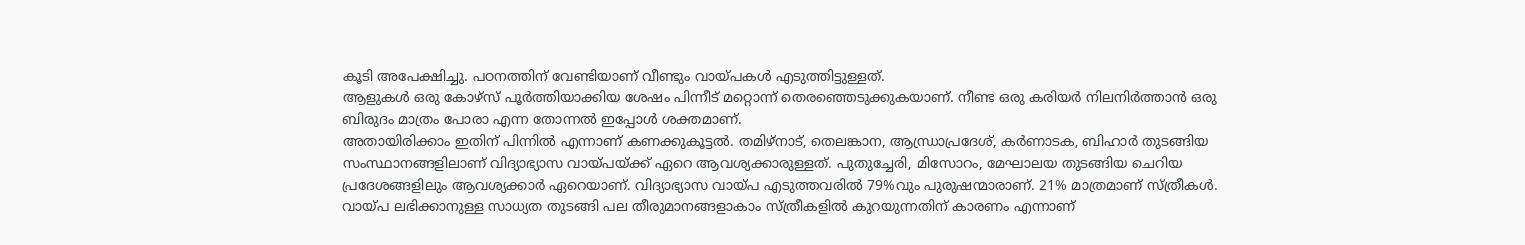കൂടി അപേക്ഷിച്ചു. പഠനത്തിന് വേണ്ടിയാണ് വീണ്ടും വായ്പകൾ എടുത്തിട്ടുള്ളത്.
ആളുകൾ ഒരു കോഴ്സ് പൂർത്തിയാക്കിയ ശേഷം പിന്നീട് മറ്റൊന്ന് തെരഞ്ഞെടുക്കുകയാണ്. നീണ്ട ഒരു കരിയർ നിലനിർത്താൻ ഒരു ബിരുദം മാത്രം പോരാ എന്ന തോന്നൽ ഇപ്പോൾ ശക്തമാണ്.
അതായിരിക്കാം ഇതിന് പിന്നിൽ എന്നാണ് കണക്കുകൂട്ടൽ. തമിഴ്നാട്, തെലങ്കാന, ആന്ധ്രാപ്രദേശ്, കർണാടക, ബിഹാർ തുടങ്ങിയ സംസ്ഥാനങ്ങളിലാണ് വിദ്യാഭ്യാസ വായ്പയ്ക്ക് ഏറെ ആവശ്യക്കാരുള്ളത്. പുതുച്ചേരി, മിസോറം, മേഘാലയ തുടങ്ങിയ ചെറിയ പ്രദേശങ്ങളിലും ആവശ്യക്കാർ ഏറെയാണ്. വിദ്യാഭ്യാസ വായ്പ എടുത്തവരിൽ 79%വും പുരുഷന്മാരാണ്. 21% മാത്രമാണ് സ്ത്രീകൾ. വായ്പ ലഭിക്കാനുള്ള സാധ്യത തുടങ്ങി പല തീരുമാനങ്ങളാകാം സ്ത്രീകളിൽ കുറയുന്നതിന് കാരണം എന്നാണ്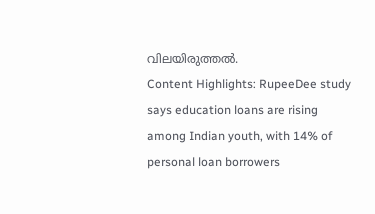വിലയിരുത്തൽ.
Content Highlights: RupeeDee study says education loans are rising among Indian youth, with 14% of personal loan borrowers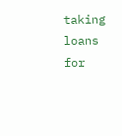taking loans for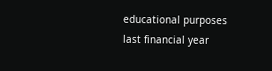educational purposes last financial year